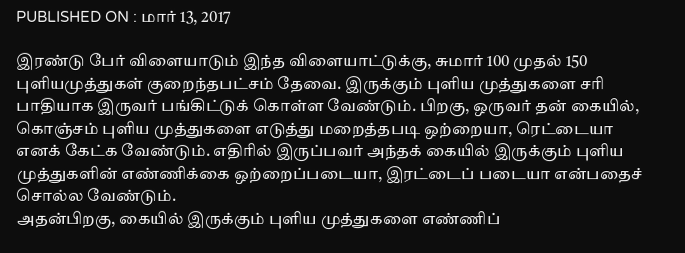PUBLISHED ON : மார் 13, 2017

இரண்டு பேர் விளையாடும் இந்த விளையாட்டுக்கு, சுமார் 100 முதல் 150 புளியமுத்துகள் குறைந்தபட்சம் தேவை. இருக்கும் புளிய முத்துகளை சரி பாதியாக இருவர் பங்கிட்டுக் கொள்ள வேண்டும். பிறகு, ஒருவர் தன் கையில், கொஞ்சம் புளிய முத்துகளை எடுத்து மறைத்தபடி ஒற்றையா, ரெட்டையா எனக் கேட்க வேண்டும். எதிரில் இருப்பவர் அந்தக் கையில் இருக்கும் புளிய முத்துகளின் எண்ணிக்கை ஒற்றைப்படையா, இரட்டைப் படையா என்பதைச் சொல்ல வேண்டும்.
அதன்பிறகு, கையில் இருக்கும் புளிய முத்துகளை எண்ணிப்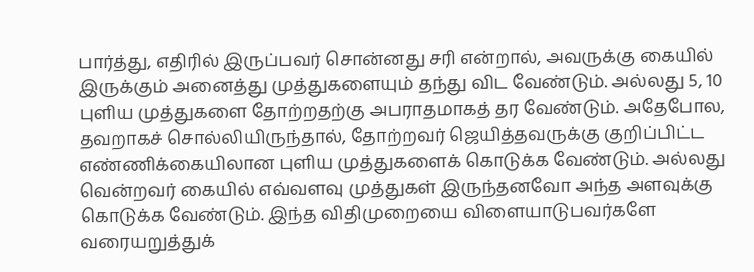பார்த்து, எதிரில் இருப்பவர் சொன்னது சரி என்றால், அவருக்கு கையில் இருக்கும் அனைத்து முத்துகளையும் தந்து விட வேண்டும். அல்லது 5, 10 புளிய முத்துகளை தோற்றதற்கு அபராதமாகத் தர வேண்டும். அதேபோல, தவறாகச் சொல்லியிருந்தால், தோற்றவர் ஜெயித்தவருக்கு குறிப்பிட்ட எண்ணிக்கையிலான புளிய முத்துகளைக் கொடுக்க வேண்டும். அல்லது வென்றவர் கையில் எவ்வளவு முத்துகள் இருந்தனவோ அந்த அளவுக்கு கொடுக்க வேண்டும். இந்த விதிமுறையை விளையாடுபவர்களே வரையறுத்துக்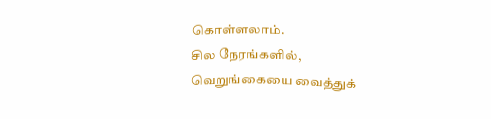கொள்ளலாம்.
சில நேரங்களில், வெறுங்கையை வைத்துக்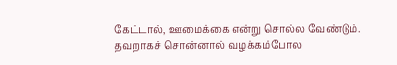கேட்டால், ஊமைக்கை என்று சொல்ல வேண்டும். தவறாகச் சொன்னால் வழக்கம்போல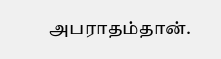அபராதம்தான்.